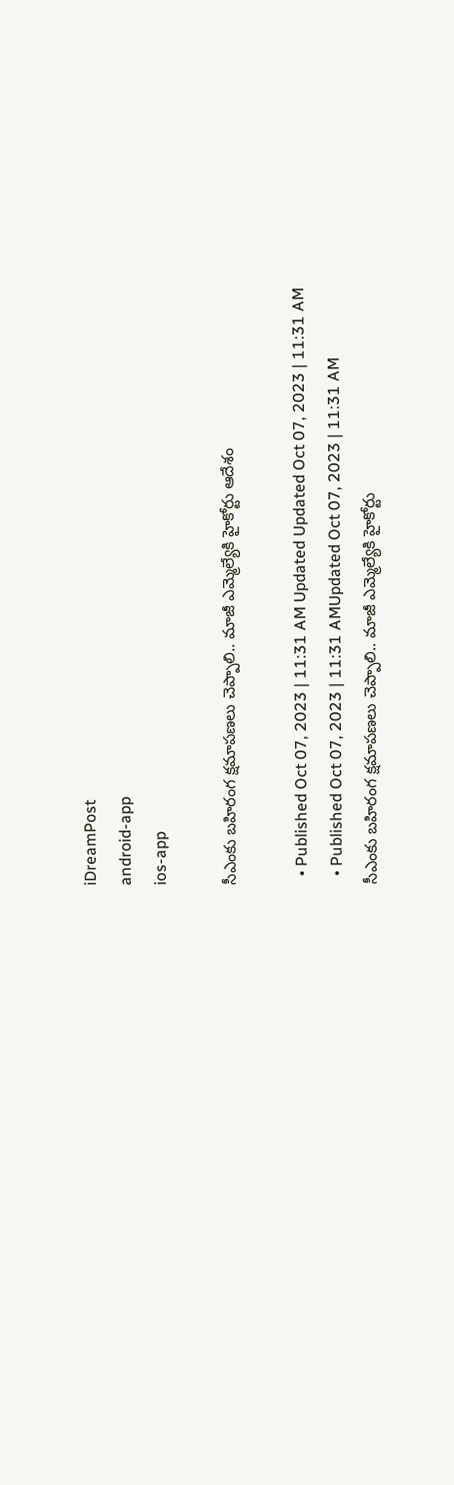iDreamPost
android-app
ios-app

సీఎంకు బహిరంగ క్షమాపణలు చెప్పాలి.. మాజీ ఎమ్మెల్యేకి హైకోర్టు ఆదేశం

  • Published Oct 07, 2023 | 11:31 AM Updated Updated Oct 07, 2023 | 11:31 AM
  • Published Oct 07, 2023 | 11:31 AMUpdated Oct 07, 2023 | 11:31 AM
సీఎంకు బహిరంగ క్షమాపణలు చెప్పాలి.. మాజీ ఎమ్మెల్యేకి హైకోర్టు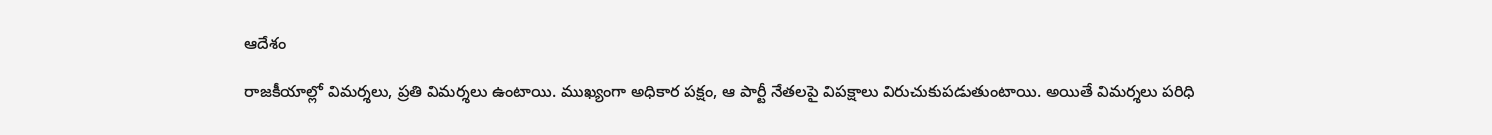ఆదేశం

రాజకీయాల్లో విమర్శలు, ప్రతి విమర్శలు ఉంటాయి. ముఖ్యంగా అధికార పక్షం, ఆ పార్టీ నేతలపై విపక్షాలు విరుచుకుపడుతుంటాయి. అయితే విమర్శలు పరిధి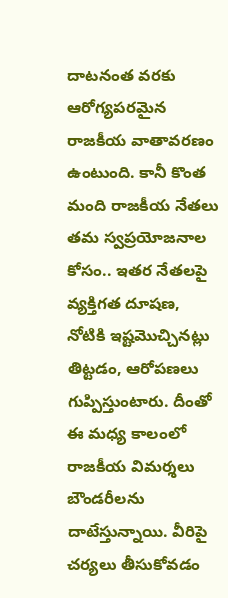దాటనంత వరకు ఆరోగ్యపరమైన రాజకీయ వాతావరణం ఉంటుంది. కానీ కొంత మంది రాజకీయ నేతలు తమ స్వప్రయోజనాల కోసం.. ఇతర నేతలపై వ్యక్తిగత దూషణ, నోటికి ఇష్టమొచ్చినట్లు తిట్టడం, ఆరోపణలు గుప్పిస్తుంటారు. దీంతో ఈ మధ్య కాలంలో రాజకీయ విమర్శలు బౌండరీలను దాటేస్తున్నాయి. వీరిపై చర్యలు తీసుకోవడం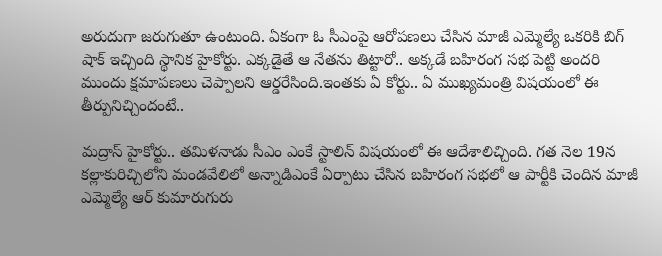అరుదుగా జరుగుతూ ఉంటుంది. ఏకంగా ఓ సీఎంపై ఆరోపణలు చేసిన మాజీ ఎమ్మెల్యే ఒకరికి బిగ్ షాక్ ఇచ్చింది స్థానిక హైకోర్టు. ఎక్కడైతే ఆ నేతను తిట్టారో.. అక్కడే బహిరంగ సభ పెట్టి అందరి ముందు క్షమాపణలు చెప్పాలని ఆర్డరేసింది.ఇంతకు ఏ కోర్టు.. ఏ ముఖ్యమంత్రి విషయంలో ఈ తీర్పునిచ్చిందంటే..

మద్రాస్ హైకోర్టు.. తమిళనాడు సీఎం ఎంకే స్టాలిన్ విషయంలో ఈ ఆదేశాలిచ్చింది. గత నెల 19న కల్లాకురిచ్చిలోని మండవేలిలో అన్నాడిఎంకే ఏర్పాటు చేసిన బహిరంగ సభలో ఆ పార్టీకి చెందిన మాజీ ఎమ్మెల్యే ఆర్ కుమారుగురు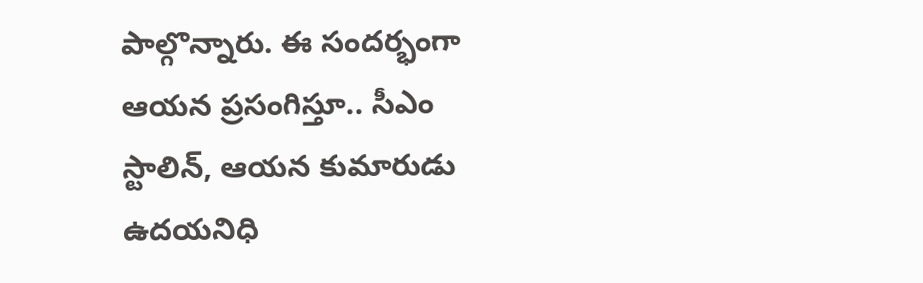పాల్గొన్నారు. ఈ సందర్భంగా ఆయన ప్రసంగిస్తూ.. సీఎం స్టాలిన్, ఆయన కుమారుడు ఉదయనిధి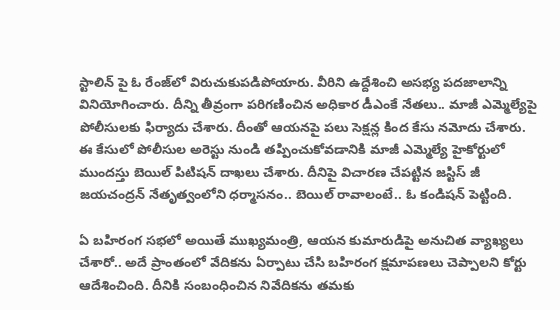స్టాలిన్ పై ఓ రేంజ్‌లో విరుచుకుపడిపోయారు. వీరిని ఉద్దేశించి అసభ్య పదజాలాన్ని వినియోగించారు. దీన్ని తీవ్రంగా పరిగణించిన అధికార డీఎంకే నేతలు.. మాజీ ఎమ్మెల్యేపై పోలీసులకు ఫిర్యాదు చేశారు. దీంతో ఆయనపై పలు సెక్షన్ల కింద కేసు నమోదు చేశారు. ఈ కేసులో పోలీసుల అరెస్టు నుండి తప్పించుకోవడానికి మాజీ ఎమ్మెల్యే హైకోర్టులో ముందస్తు బెయిల్ పిటిషన్ దాఖలు చేశారు. దీనిపై విచారణ చేపట్టిన జస్టిస్ జీ జయచంద్రన్ నేతృత్వంలోని ధర్మాసనం.. బెయిల్ రావాలంటే.. ఓ కండిషన్ పెట్టింది.

ఏ బహిరంగ సభలో అయితే ముఖ్యమంత్రి, ఆయన కుమారుడిపై అనుచిత వ్యాఖ్యలు చేశారో.. అదే ప్రాంతంలో వేదికను ఏర్పాటు చేసి బహిరంగ క్షమాపణలు చెప్పాలని కోర్టు ఆదేశించింది. దీనికి సంబంధించిన నివేదికను తమకు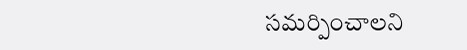సమర్పించాలని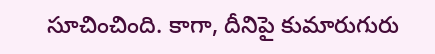సూచించింది. కాగా, దీనిపై కుమారుగురు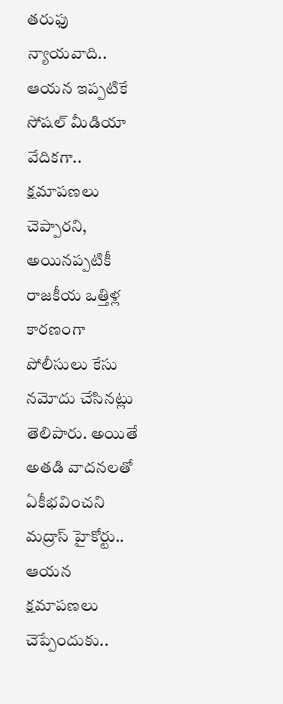తరుఫు న్యాయవాది.. ఆయన ఇప్పటికే సోషల్ మీడియా వేదికగా.. క్షమాపణలు చెప్పారని, అయినప్పటికీ రాజకీయ ఒత్తిళ్ల కారణంగా పోలీసులు కేసు నమోదు చేసినట్లు తెలిపారు. అయితే అతడి వాదనలతో ఏకీభవించని మద్రాస్ హైకోర్టు.. ఆయన క్షమాపణలు చెప్పేందుకు..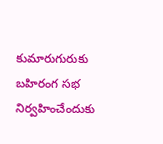కుమారుగురుకు బహిరంగ సభ నిర్వహించేందుకు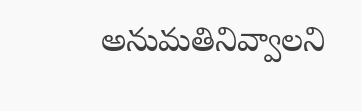అనుమతినివ్వాలని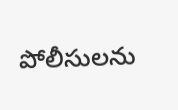పోలీసులను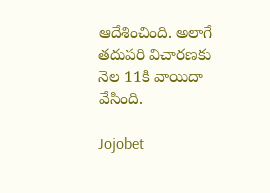ఆదేశించింది. అలాగే తదుపరి విచారణకు నెల 11కి వాయిదా వేసింది.

Jojobet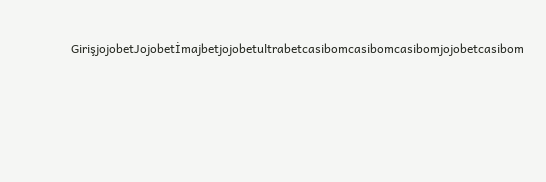GirişjojobetJojobetİmajbetjojobetultrabetcasibomcasibomcasibomjojobetcasibom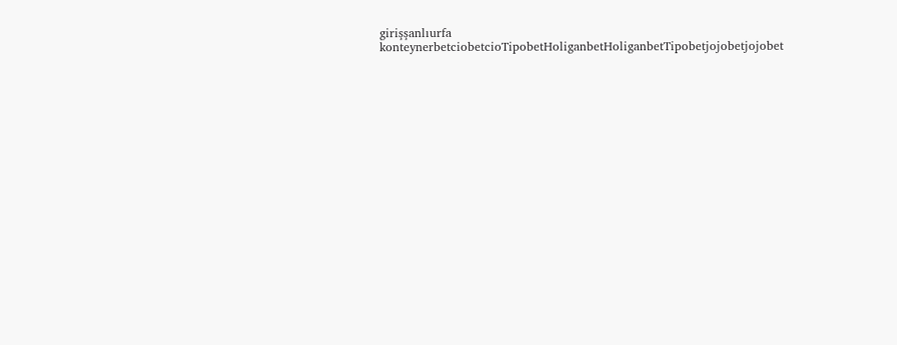girişşanlıurfa konteynerbetciobetcioTipobetHoliganbetHoliganbetTipobetjojobetjojobet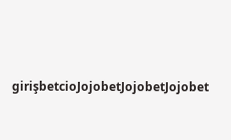girişbetcioJojobetJojobetJojobet